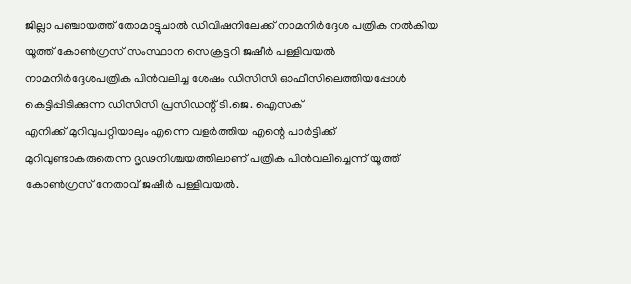ജില്ലാ പഞ്ചായത്ത് തോമാട്ടുചാൽ ഡിവിഷനിലേക്ക് നാമനിർദ്ദേശ പത്രിക നൽകിയ യൂത്ത് കോൺഗ്രസ് സംസ്ഥാന സെക്രട്ടറി ജഷീർ പള്ളിവയൽ നാമനിർദ്ദേശപത്രിക പിൻവലിച്ച ശേഷം ഡിസിസി ഓഫീസിലെത്തിയപ്പോൾ കെട്ടിപ്പിടിക്കുന്ന ഡിസിസി പ്രസിഡന്റ് ടി.ജെ. ഐസക്
എനിക്ക് മുറിവുപറ്റിയാലും എന്നെ വളർത്തിയ എന്റെ പാർട്ടിക്ക് മുറിവുണ്ടാകരുതെന്ന ദൃഢനിശ്ചയത്തിലാണ് പത്രിക പിൻവലിച്ചെന്ന് യൂത്ത് കോൺഗ്രസ് നേതാവ് ജഷീർ പള്ളിവയൽ.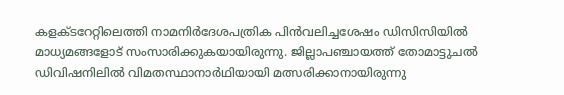കളക്ടറേറ്റിലെത്തി നാമനിർദേശപത്രിക പിൻവലിച്ചശേഷം ഡിസിസിയിൽ മാധ്യമങ്ങളോട് സംസാരിക്കുകയായിരുന്നു. ജില്ലാപഞ്ചായത്ത് തോമാട്ടുചൽ ഡിവിഷനിലിൽ വിമതസ്ഥാനാർഥിയായി മത്സരിക്കാനായിരുന്നു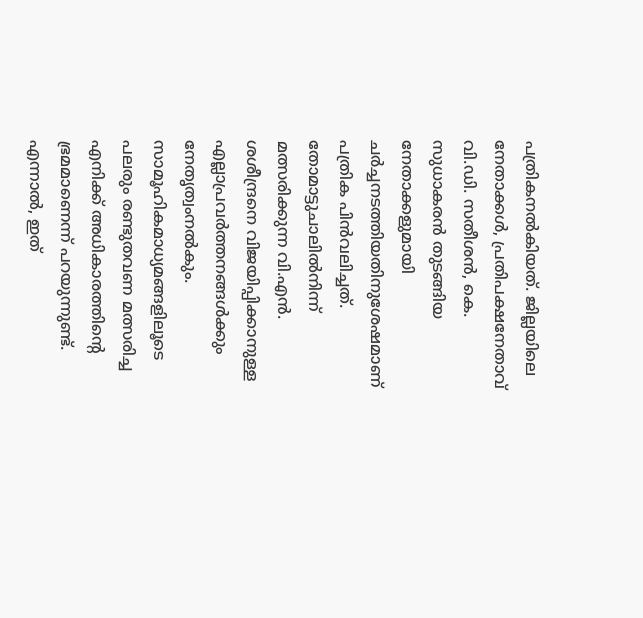പത്രികനൽകിയത്. ജില്ലയിലെ നേതാക്കൾ, പ്രതിപക്ഷനേതാവ് വി.ഡി. സതീശൻ, കെ. സുധാകരൻ തുടങ്ങിയ നേതാക്കളുമായി ചർച്ചനടത്തിയതിനുശേഷമാണ് പത്രിക പിൻവലിച്ചത്.
തോമാട്ടുചാലിൽനിന്ന് മത്സരിക്കുന്ന വി.എൻ. ശശീന്ദ്രനെ വിജയിപ്പിക്കാനുള്ള എല്ലാപ്രവർത്തനങ്ങൾക്കും നേതൃത്വംനൽകും. സാമൂഹികമാധ്യമങ്ങളിലൂടെ പലരും രണ്ടുതവണ മത്സരിച്ച എനിക്ക് അധികാരത്തിന്റെ ഭ്രമമാണെന്ന് പറയുന്നുണ്ട്. എന്നാൽ, ഇത്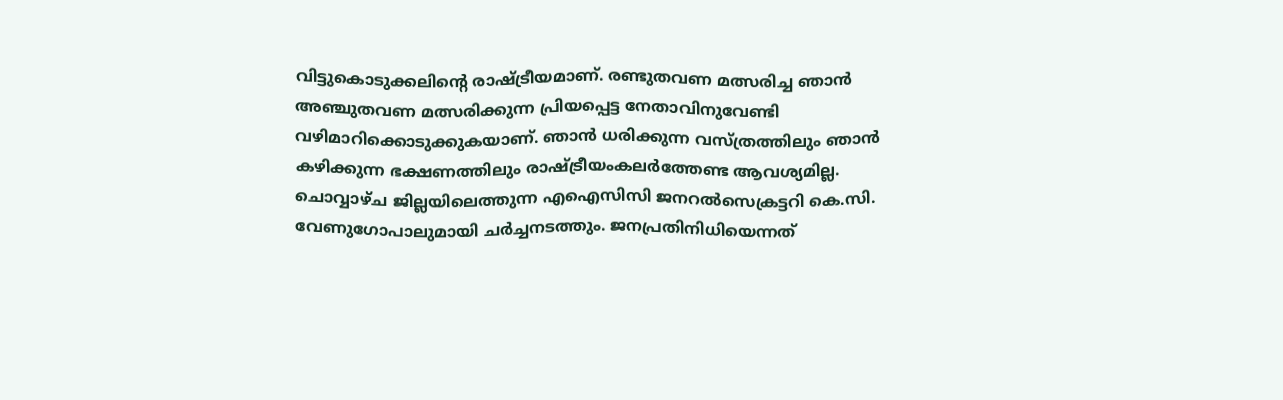വിട്ടുകൊടുക്കലിന്റെ രാഷ്ട്രീയമാണ്. രണ്ടുതവണ മത്സരിച്ച ഞാൻ അഞ്ചുതവണ മത്സരിക്കുന്ന പ്രിയപ്പെട്ട നേതാവിനുവേണ്ടി വഴിമാറിക്കൊടുക്കുകയാണ്. ഞാൻ ധരിക്കുന്ന വസ്ത്രത്തിലും ഞാൻ കഴിക്കുന്ന ഭക്ഷണത്തിലും രാഷ്ട്രീയംകലർത്തേണ്ട ആവശ്യമില്ല.
ചൊവ്വാഴ്ച ജില്ലയിലെത്തുന്ന എഐസിസി ജനറൽസെക്രട്ടറി കെ.സി. വേണുഗോപാലുമായി ചർച്ചനടത്തും. ജനപ്രതിനിധിയെന്നത്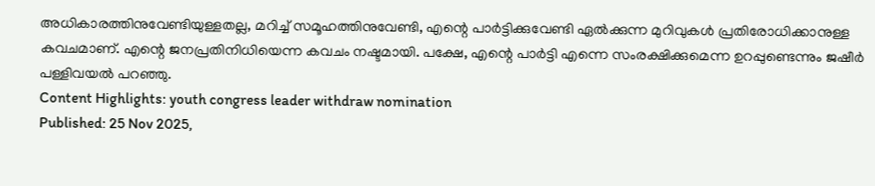അധികാരത്തിനുവേണ്ടിയുള്ളതല്ല, മറിച്ച് സമൂഹത്തിനുവേണ്ടി, എന്റെ പാർട്ടിക്കുവേണ്ടി ഏൽക്കുന്ന മുറിവുകൾ പ്രതിരോധിക്കാനുള്ള കവചമാണ്. എന്റെ ജനപ്രതിനിധിയെന്ന കവചം നഷ്ടമായി. പക്ഷേ, എന്റെ പാർട്ടി എന്നെ സംരക്ഷിക്കുമെന്ന ഉറപ്പുണ്ടെന്നും ജഷീർ പള്ളിവയൽ പറഞ്ഞു.
Content Highlights: youth congress leader withdraw nomination
Published: 25 Nov 2025,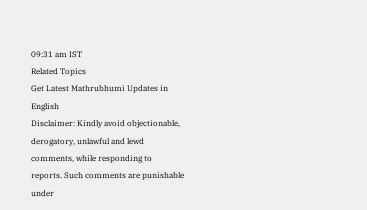09:31 am IST
Related Topics
Get Latest Mathrubhumi Updates in English
Disclaimer: Kindly avoid objectionable, derogatory, unlawful and lewd comments, while responding to reports. Such comments are punishable under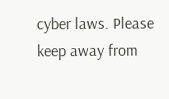cyber laws. Please keep away from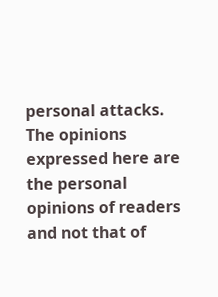personal attacks. The opinions expressed here are the personal opinions of readers and not that of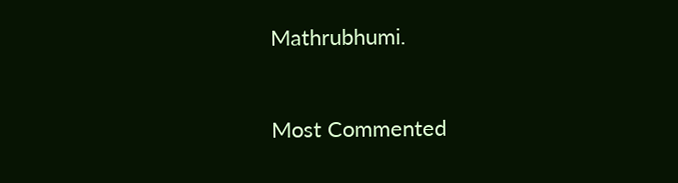Mathrubhumi.


Most Commented